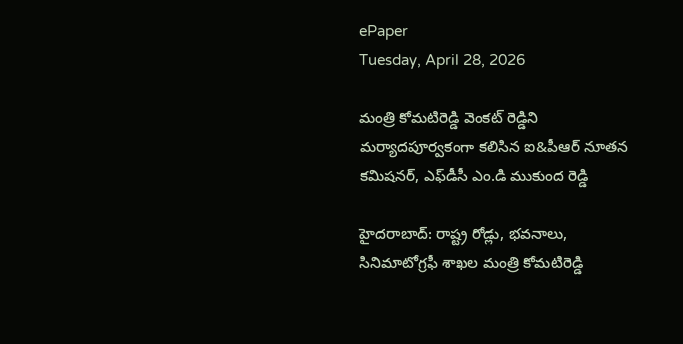ePaper
Tuesday, April 28, 2026

మంత్రి కోమటిరెడ్డి వెంకట్ రెడ్డిని మర్యాదపూర్వకంగా కలిసిన ఐ&పీఆర్ నూతన కమిషనర్, ఎఫ్‌డీసీ ఎం.డి ముకుంద రెడ్డి

హైదరాబాద్: రాష్ట్ర రోడ్లు, భవనాలు, సినిమాటోగ్రఫీ శాఖల మంత్రి కోమటిరెడ్డి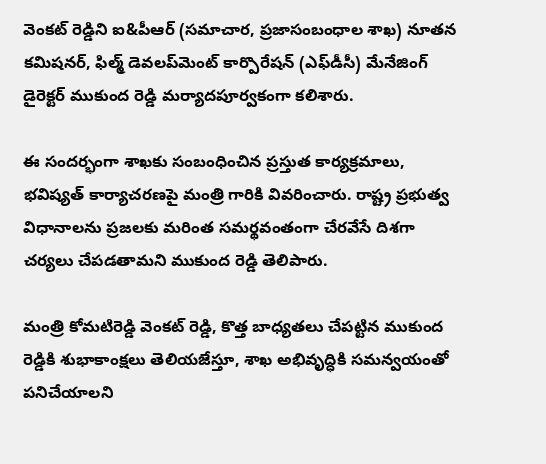వెంకట్ రెడ్డిని ఐ&పీఆర్ (సమాచార, ప్రజాసంబంధాల శాఖ) నూతన కమిషనర్, ఫిల్మ్ డెవలప్‌మెంట్ కార్పొరేషన్ (ఎఫ్‌డీసీ) మేనేజింగ్ డైరెక్టర్ ముకుంద రెడ్డి మర్యాదపూర్వకంగా కలిశారు.

ఈ సందర్భంగా శాఖకు సంబంధించిన ప్రస్తుత కార్యక్రమాలు, భవిష్యత్ కార్యాచరణపై మంత్రి గారికి వివరించారు. రాష్ట్ర ప్రభుత్వ విధానాలను ప్రజలకు మరింత సమర్థవంతంగా చేరవేసే దిశగా చర్యలు చేపడతామని ముకుంద రెడ్డి తెలిపారు.

మంత్రి కోమటిరెడ్డి వెంకట్ రెడ్డి, కొత్త బాధ్యతలు చేపట్టిన ముకుంద రెడ్డికి శుభాకాంక్షలు తెలియజేస్తూ, శాఖ అభివృద్ధికి సమన్వయంతో పనిచేయాలని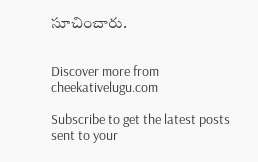సూచించారు.


Discover more from cheekativelugu.com

Subscribe to get the latest posts sent to your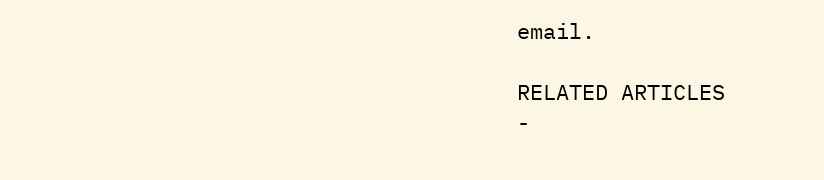email.

RELATED ARTICLES
-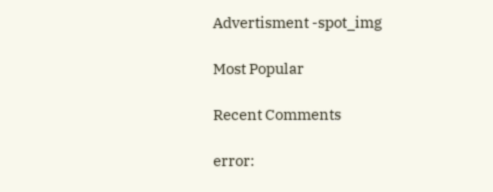Advertisment -spot_img

Most Popular

Recent Comments

error: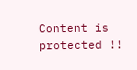Content is protected !!